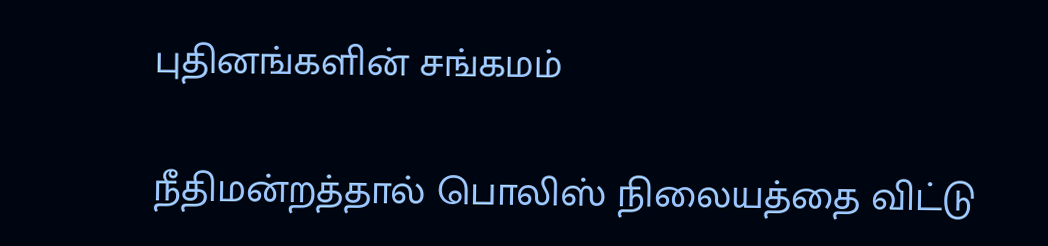புதினங்களின் சங்கமம்

நீதிமன்றத்தால் பொலிஸ் நிலையத்தை விட்டு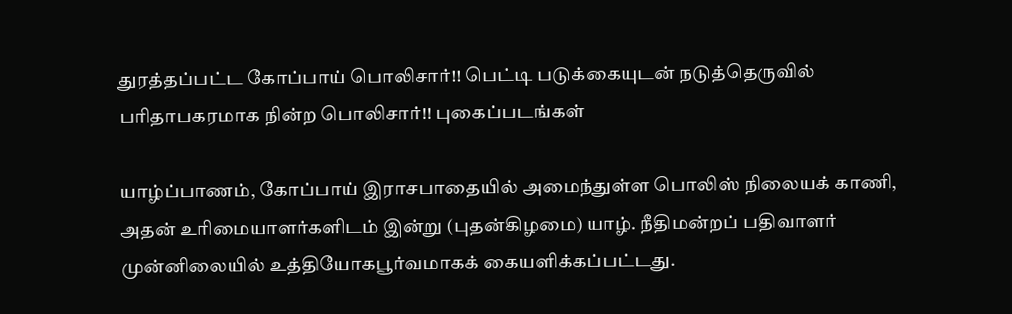துரத்தப்பட்ட கோப்பாய் பொலிசார்!! பெட்டி படுக்கையுடன் நடுத்தெருவில் பரிதாபகரமாக நின்ற பொலிசார்!! புகைப்படங்கள்

யாழ்ப்பாணம், கோப்பாய் இராசபாதையில் அமைந்துள்ள பொலிஸ் நிலையக் காணி, அதன் உரிமையாளர்களிடம் இன்று (புதன்கிழமை) யாழ். நீதிமன்றப் பதிவாளர் முன்னிலையில் உத்தியோகபூர்வமாகக் கையளிக்கப்பட்டது.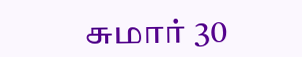சுமார் 30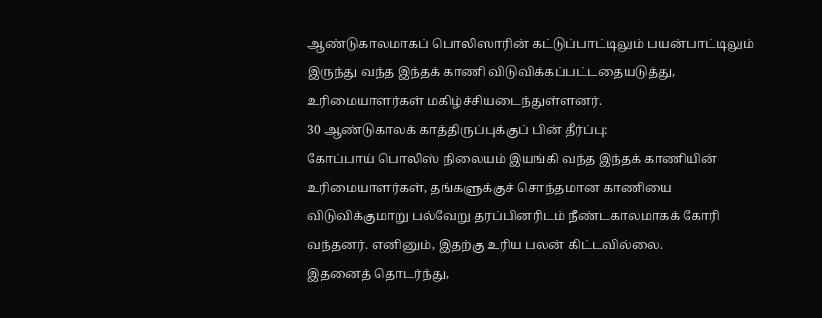ஆண்டுகாலமாகப் பொலிஸாரின் கட்டுப்பாட்டிலும் பயன்பாட்டிலும் இருந்து வந்த இந்தக் காணி விடுவிக்கப்பட்டதையடுத்து, உரிமையாளர்கள் மகிழ்ச்சியடைந்துள்ளனர்.
30 ஆண்டுகாலக் காத்திருப்புக்குப் பின் தீர்ப்பு:
கோப்பாய் பொலிஸ் நிலையம் இயங்கி வந்த இந்தக் காணியின் உரிமையாளர்கள், தங்களுக்குச் சொந்தமான காணியை விடுவிக்குமாறு பல்வேறு தரப்பினரிடம் நீண்டகாலமாகக் கோரி வந்தனர். எனினும், இதற்கு உரிய பலன் கிட்டவில்லை.
இதனைத் தொடர்ந்து,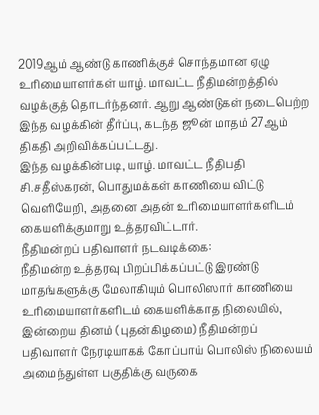2019ஆம் ஆண்டு காணிக்குச் சொந்தமான ஏழு உரிமையாளர்கள் யாழ். மாவட்ட நீதிமன்றத்தில் வழக்குத் தொடர்ந்தனர். ஆறு ஆண்டுகள் நடைபெற்ற இந்த வழக்கின் தீர்ப்பு, கடந்த ஜூன் மாதம் 27ஆம் திகதி அறிவிக்கப்பட்டது.
இந்த வழக்கின்படி, யாழ். மாவட்ட நீதிபதி சி.சதீஸ்கரன், பொதுமக்கள் காணியை விட்டு வெளியேறி, அதனை அதன் உரிமையாளர்களிடம் கையளிக்குமாறு உத்தரவிட்டார்.
நீதிமன்றப் பதிவாளர் நடவடிக்கை:
நீதிமன்ற உத்தரவு பிறப்பிக்கப்பட்டு இரண்டு மாதங்களுக்கு மேலாகியும் பொலிஸார் காணியை உரிமையாளர்களிடம் கையளிக்காத நிலையில், இன்றைய தினம் (புதன்கிழமை) நீதிமன்றப் பதிவாளர் நேரடியாகக் கோப்பாய் பொலிஸ் நிலையம் அமைந்துள்ள பகுதிக்கு வருகை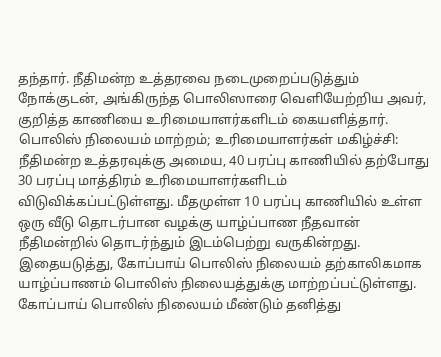தந்தார். நீதிமன்ற உத்தரவை நடைமுறைப்படுத்தும் நோக்குடன், அங்கிருந்த பொலிஸாரை வெளியேற்றிய அவர், குறித்த காணியை உரிமையாளர்களிடம் கையளித்தார்.
பொலிஸ் நிலையம் மாற்றம்; உரிமையாளர்கள் மகிழ்ச்சி:
நீதிமன்ற உத்தரவுக்கு அமைய, 40 பரப்பு காணியில் தற்போது 30 பரப்பு மாத்திரம் உரிமையாளர்களிடம் விடுவிக்கப்பட்டுள்ளது. மீதமுள்ள 10 பரப்பு காணியில் உள்ள ஒரு வீடு தொடர்பான வழக்கு யாழ்ப்பாண நீதவான் நீதிமன்றில் தொடர்ந்தும் இடம்பெற்று வருகின்றது.
இதையடுத்து, கோப்பாய் பொலிஸ் நிலையம் தற்காலிகமாக யாழ்ப்பாணம் பொலிஸ் நிலையத்துக்கு மாற்றப்பட்டுள்ளது. கோப்பாய் பொலிஸ் நிலையம் மீண்டும் தனித்து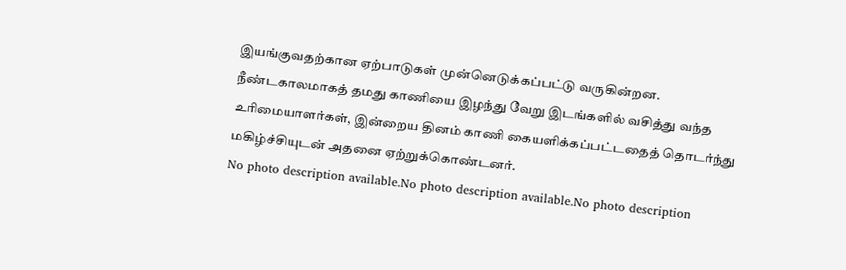இயங்குவதற்கான ஏற்பாடுகள் முன்னெடுக்கப்பட்டு வருகின்றன.
நீண்டகாலமாகத் தமது காணியை இழந்து வேறு இடங்களில் வசித்து வந்த உரிமையாளர்கள், இன்றைய தினம் காணி கையளிக்கப்பட்டதைத் தொடர்ந்து மகிழ்ச்சியுடன் அதனை ஏற்றுக்கொண்டனர்.
No photo description available.No photo description available.No photo description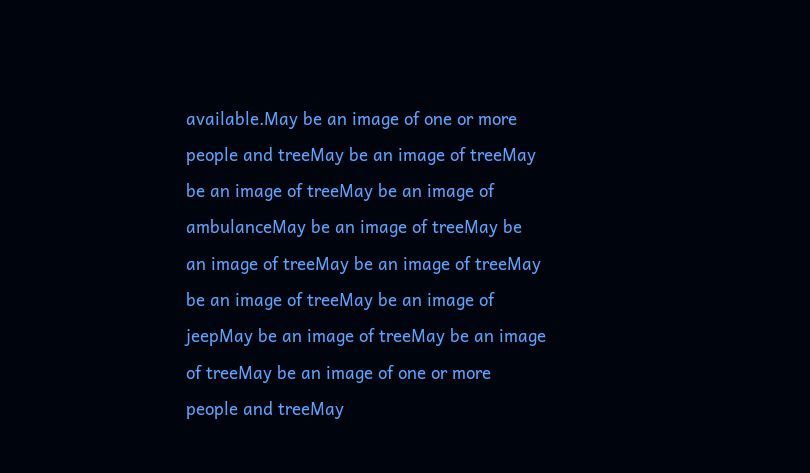available.May be an image of one or more people and treeMay be an image of treeMay be an image of treeMay be an image of ambulanceMay be an image of treeMay be an image of treeMay be an image of treeMay be an image of treeMay be an image of jeepMay be an image of treeMay be an image of treeMay be an image of one or more people and treeMay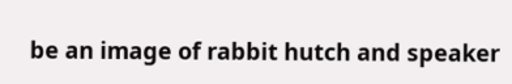be an image of rabbit hutch and speaker